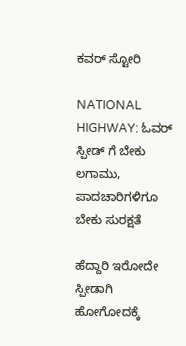ಕವರ್ ಸ್ಟೋರಿ

NATIONAL HIGHWAY: ಓವರ್ ಸ್ಪೀಡ್ ಗೆ ಬೇಕು ಲಗಾಮು, ಪಾದಚಾರಿಗಳಿಗೂ ಬೇಕು ಸುರಕ್ಷತೆ

ಹೆದ್ದಾರಿ ಇರೋದೇ ಸ್ಪೀಡಾಗಿ ಹೋಗೋದಕ್ಕೆ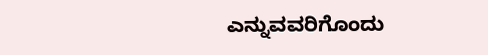ಎನ್ನುವವರಿಗೊಂದು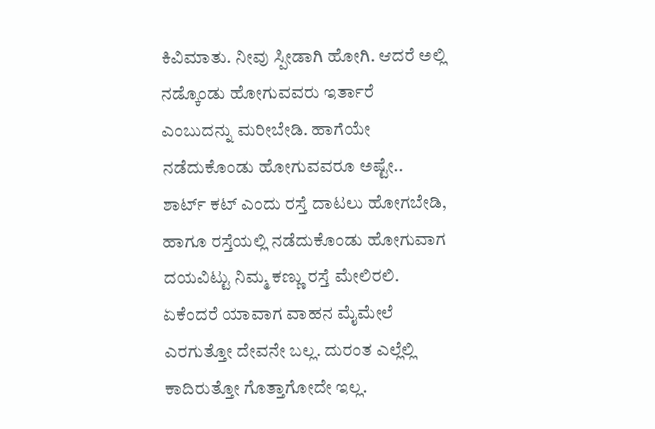ಕಿವಿಮಾತು. ನೀವು ಸ್ಪೀಡಾಗಿ ಹೋಗಿ. ಆದರೆ ಅಲ್ಲಿ ನಡ್ಕೊಂಡು ಹೋಗುವವರು ಇರ್ತಾರೆ ಎಂಬುದನ್ನು ಮರೀಬೇಡಿ. ಹಾಗೆಯೇ ನಡೆದುಕೊಂಡು ಹೋಗುವವರೂ ಅಷ್ಟೇ.. ಶಾರ್ಟ್ ಕಟ್ ಎಂದು ರಸ್ತೆ ದಾಟಲು ಹೋಗಬೇಡಿ, ಹಾಗೂ ರಸ್ತೆಯಲ್ಲಿ ನಡೆದುಕೊಂಡು ಹೋಗುವಾಗ ದಯವಿಟ್ಟು ನಿಮ್ಮ ಕಣ್ಣು ರಸ್ತೆ ಮೇಲಿರಲಿ. ಏಕೆಂದರೆ ಯಾವಾಗ ವಾಹನ ಮೈಮೇಲೆ ಎರಗುತ್ತೋ ದೇವನೇ ಬಲ್ಲ. ದುರಂತ ಎಲ್ಲೆಲ್ಲಿ ಕಾದಿರುತ್ತೋ ಗೊತ್ತಾಗೋದೇ ಇಲ್ಲ.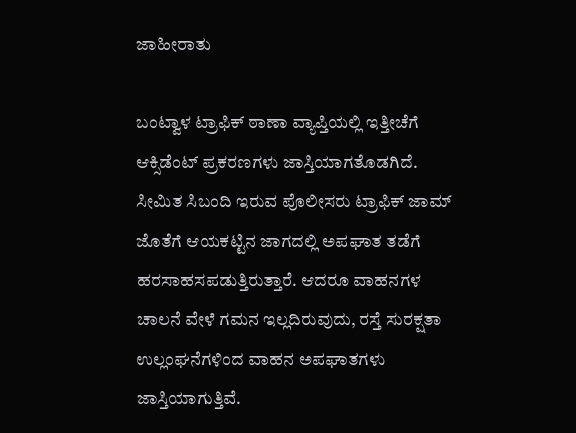ಜಾಹೀರಾತು

ಬಂಟ್ವಾಳ ಟ್ರಾಫಿಕ್ ಠಾಣಾ ವ್ಯಾಪ್ತಿಯಲ್ಲಿ ಇತ್ತೀಚೆಗೆ ಆಕ್ಸಿಡೆಂಟ್ ಪ್ರಕರಣಗಳು ಜಾಸ್ತಿಯಾಗತೊಡಗಿದೆ. ಸೀಮಿತ ಸಿಬಂದಿ ಇರುವ ಪೊಲೀಸರು ಟ್ರಾಫಿಕ್ ಜಾಮ್ ಜೊತೆಗೆ ಆಯಕಟ್ಟಿನ ಜಾಗದಲ್ಲಿ ಅಪಘಾತ ತಡೆಗೆ ಹರಸಾಹಸಪಡುತ್ತಿರುತ್ತಾರೆ. ಆದರೂ ವಾಹನಗಳ ಚಾಲನೆ ವೇಳೆ ಗಮನ ಇಲ್ಲದಿರುವುದು, ರಸ್ತೆ ಸುರಕ್ಷತಾ ಉಲ್ಲಂಘನೆಗಳಿಂದ ವಾಹನ ಅಪಘಾತಗಳು ಜಾಸ್ತಿಯಾಗುತ್ತಿವೆ.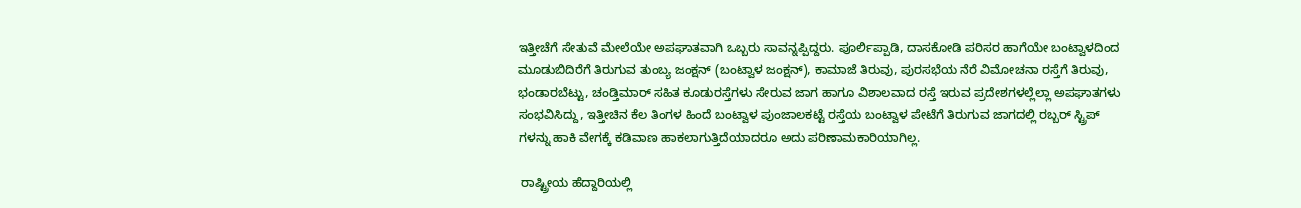ಇತ್ತೀಚೆಗೆ ಸೇತುವೆ ಮೇಲೆಯೇ ಅಪಘಾತವಾಗಿ ಒಬ್ಬರು ಸಾವನ್ನಪ್ಪಿದ್ದರು. ಪೂರ್ಲಿಪ್ಪಾಡಿ, ದಾಸಕೋಡಿ ಪರಿಸರ ಹಾಗೆಯೇ ಬಂಟ್ವಾಳದಿಂದ ಮೂಡುಬಿದಿರೆಗೆ ತಿರುಗುವ ತುಂಬ್ಯ ಜಂಕ್ಷನ್ (ಬಂಟ್ವಾಳ ಜಂಕ್ಷನ್), ಕಾಮಾಜೆ ತಿರುವು, ಪುರಸಭೆಯ ನೆರೆ ವಿಮೋಚನಾ ರಸ್ತೆಗೆ ತಿರುವು, ಭಂಡಾರಬೆಟ್ಟು, ಚಂಡ್ತಿಮಾರ್ ಸಹಿತ ಕೂಡುರಸ್ತೆಗಳು ಸೇರುವ ಜಾಗ ಹಾಗೂ ವಿಶಾಲವಾದ ರಸ್ತೆ ಇರುವ ಪ್ರದೇಶಗಳಲ್ಲೆಲ್ಲಾ ಅಪಘಾತಗಳು ಸಂಭವಿಸಿದ್ದು, ಇತ್ತೀಚಿನ ಕೆಲ ತಿಂಗಳ ಹಿಂದೆ ಬಂಟ್ವಾಳ ಪುಂಜಾಲಕಟ್ಟೆ ರಸ್ತೆಯ ಬಂಟ್ವಾಳ ಪೇಟೆಗೆ ತಿರುಗುವ ಜಾಗದಲ್ಲಿ ರಬ್ಬರ್ ಸ್ಟ್ರಿಪ್ ಗಳನ್ನು ಹಾಕಿ ವೇಗಕ್ಕೆ ಕಡಿವಾಣ ಹಾಕಲಾಗುತ್ತಿದೆಯಾದರೂ ಅದು ಪರಿಣಾಮಕಾರಿಯಾಗಿಲ್ಲ.

 ರಾಷ್ಟ್ರೀಯ ಹೆದ್ದಾರಿಯಲ್ಲಿ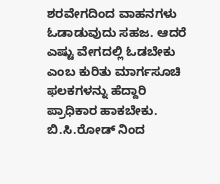ಶರವೇಗದಿಂದ ವಾಹನಗಳು ಓಡಾಡುವುದು ಸಹಜ. ಆದರೆ ಎಷ್ಟು ವೇಗದಲ್ಲಿ ಓಡಬೇಕು ಎಂಬ ಕುರಿತು ಮಾರ್ಗಸೂಚಿ ಫಲಕಗಳನ್ನು ಹೆದ್ದಾರಿ ಪ್ರಾಧಿಕಾರ ಹಾಕಬೇಕು. ಬಿ.ಸಿ.ರೋಡ್ ನಿಂದ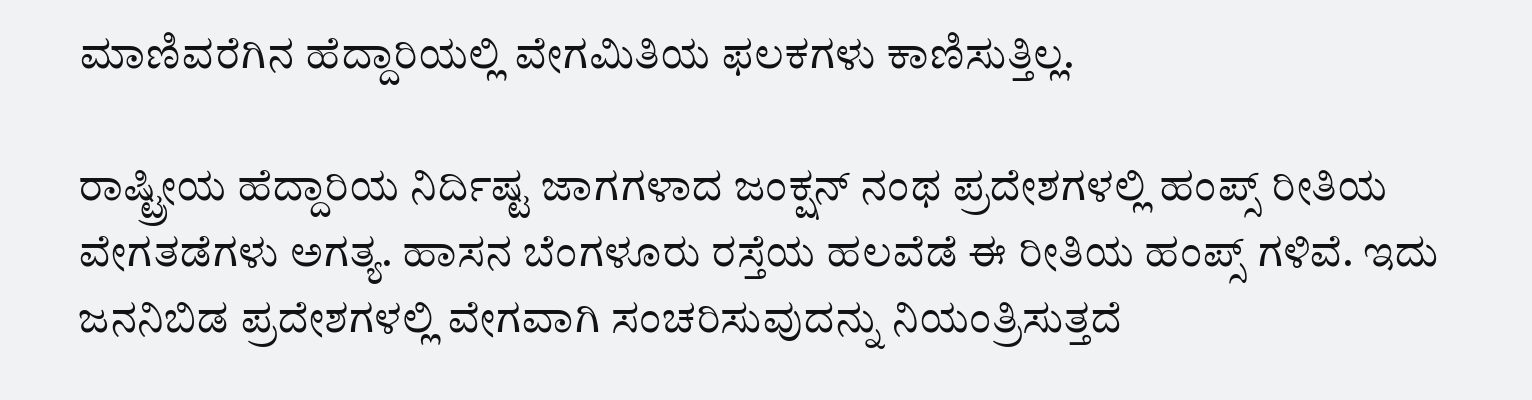ಮಾಣಿವರೆಗಿನ ಹೆದ್ದಾರಿಯಲ್ಲಿ ವೇಗಮಿತಿಯ ಫಲಕಗಳು ಕಾಣಿಸುತ್ತಿಲ್ಲ.

ರಾಷ್ಟ್ರೀಯ ಹೆದ್ದಾರಿಯ ನಿರ್ದಿಷ್ಟ ಜಾಗಗಳಾದ ಜಂಕ್ಷನ್ ನಂಥ ಪ್ರದೇಶಗಳಲ್ಲಿ ಹಂಪ್ಸ್ ರೀತಿಯ ವೇಗತಡೆಗಳು ಅಗತ್ಯ. ಹಾಸನ ಬೆಂಗಳೂರು ರಸ್ತೆಯ ಹಲವೆಡೆ ಈ ರೀತಿಯ ಹಂಪ್ಸ್ ಗಳಿವೆ. ಇದು ಜನನಿಬಿಡ ಪ್ರದೇಶಗಳಲ್ಲಿ ವೇಗವಾಗಿ ಸಂಚರಿಸುವುದನ್ನು ನಿಯಂತ್ರಿಸುತ್ತದೆ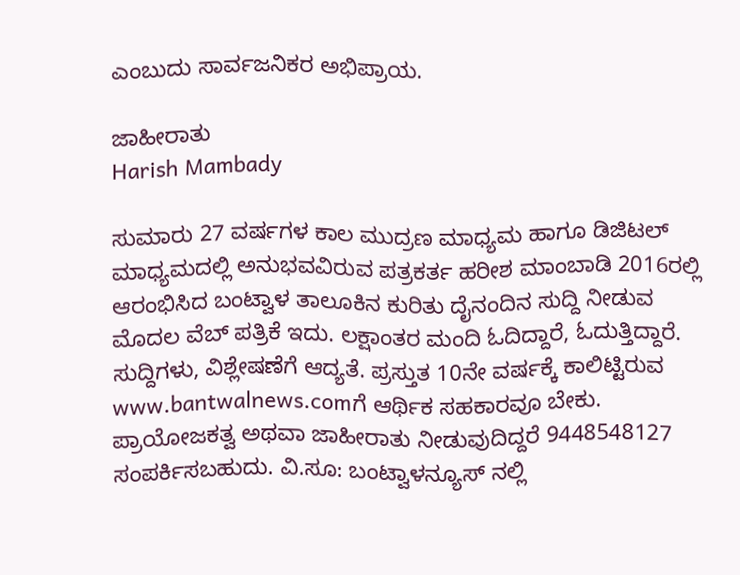ಎಂಬುದು ಸಾರ್ವಜನಿಕರ ಅಭಿಪ್ರಾಯ.

ಜಾಹೀರಾತು
Harish Mambady

ಸುಮಾರು 27 ವರ್ಷಗಳ ಕಾಲ ಮುದ್ರಣ ಮಾಧ್ಯಮ ಹಾಗೂ ಡಿಜಿಟಲ್ ಮಾಧ್ಯಮದಲ್ಲಿ ಅನುಭವವಿರುವ ಪತ್ರಕರ್ತ ಹರೀಶ ಮಾಂಬಾಡಿ 2016ರಲ್ಲಿ ಆರಂಭಿಸಿದ ಬಂಟ್ವಾಳ ತಾಲೂಕಿನ ಕುರಿತು ದೈನಂದಿನ ಸುದ್ದಿ ನೀಡುವ ಮೊದಲ ವೆಬ್ ಪತ್ರಿಕೆ ಇದು. ಲಕ್ಷಾಂತರ ಮಂದಿ ಓದಿದ್ದಾರೆ, ಓದುತ್ತಿದ್ದಾರೆ. ಸುದ್ದಿಗಳು, ವಿಶ್ಲೇಷಣೆಗೆ ಆದ್ಯತೆ. ಪ್ರಸ್ತುತ 10ನೇ ವರ್ಷಕ್ಕೆ ಕಾಲಿಟ್ಟಿರುವ www.bantwalnews.comಗೆ ಆರ್ಥಿಕ ಸಹಕಾರವೂ ಬೇಕು. ಪ್ರಾಯೋಜಕತ್ವ ಅಥವಾ ಜಾಹೀರಾತು ನೀಡುವುದಿದ್ದರೆ 9448548127 ಸಂಪರ್ಕಿಸಬಹುದು. ವಿ.ಸೂ: ಬಂಟ್ವಾಳನ್ಯೂಸ್ ನಲ್ಲಿ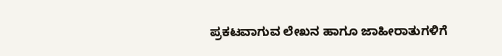ಪ್ರಕಟವಾಗುವ ಲೇಖನ ಹಾಗೂ ಜಾಹೀರಾತುಗಳಿಗೆ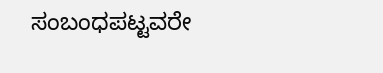ಸಂಬಂಧಪಟ್ಟವರೇ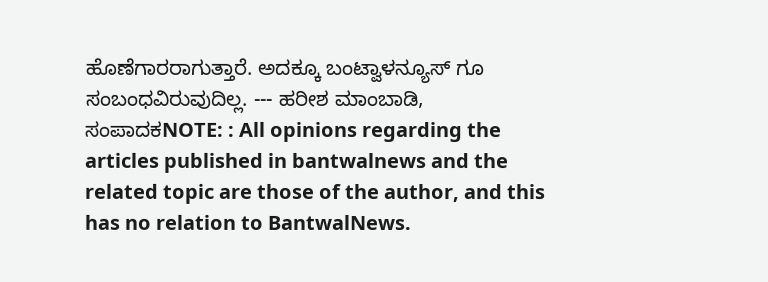ಹೊಣೆಗಾರರಾಗುತ್ತಾರೆ. ಅದಕ್ಕೂ ಬಂಟ್ವಾಳನ್ಯೂಸ್ ಗೂ ಸಂಬಂಧವಿರುವುದಿಲ್ಲ. --- ಹರೀಶ ಮಾಂಬಾಡಿ, ಸಂಪಾದಕNOTE: : All opinions regarding the articles published in bantwalnews and the related topic are those of the author, and this has no relation to BantwalNews.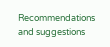Recommendations and suggestions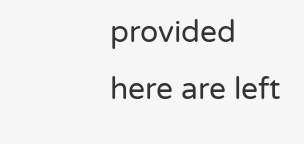provided here are left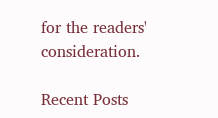for the readers' consideration.

Recent Posts